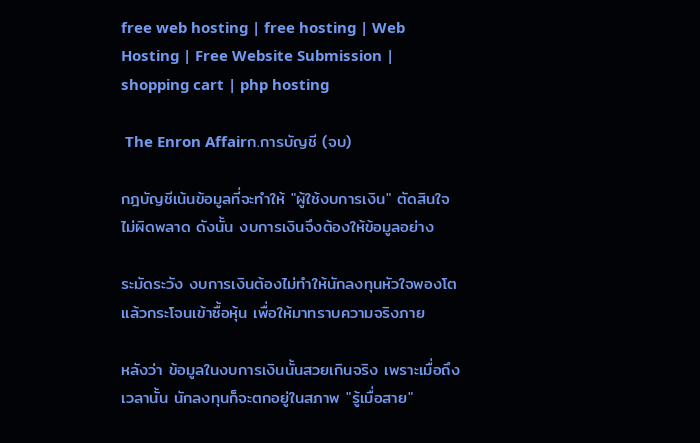free web hosting | free hosting | Web Hosting | Free Website Submission | shopping cart | php hosting

 The Enron Affairก.การบัญชี (จบ)

กฎบัญชีเน้นข้อมูลที่จะทำให้ "ผู้ใช้งบการเงิน" ตัดสินใจไม่ผิดพลาด ดังนั้น งบการเงินจึงต้องให้ข้อมูลอย่าง

ระมัดระวัง งบการเงินต้องไม่ทำให้นักลงทุนหัวใจพองโตแล้วกระโจนเข้าซื้อหุ้น เพื่อให้มาทราบความจริงภาย

หลังว่า ข้อมูลในงบการเงินนั้นสวยเกินจริง เพราะเมื่อถึงเวลานั้น นักลงทุนก็จะตกอยู่ในสภาพ "รู้เมื่อสาย"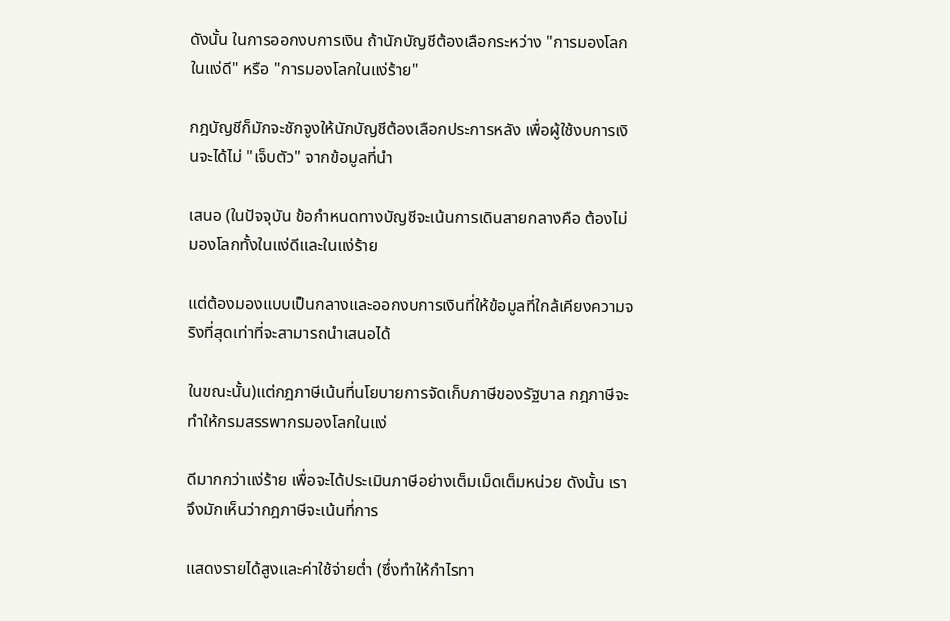ดังนั้น ในการออกงบการเงิน ถ้านักบัญชีต้องเลือกระหว่าง "การมองโลกในแง่ดี" หรือ "การมองโลกในแง่ร้าย"

กฎบัญชีก็มักจะชักจูงให้นักบัญชีต้องเลือกประการหลัง เพื่อผู้ใช้งบการเงินจะได้ไม่ "เจ็บตัว" จากข้อมูลที่นำ

เสนอ (ในปัจจุบัน ข้อกำหนดทางบัญชีจะเน้นการเดินสายกลางคือ ต้องไม่มองโลกทั้งในแง่ดีและในแง่ร้าย

แต่ต้องมองแบบเป็นกลางและออกงบการเงินที่ให้ข้อมูลที่ใกล้เคียงความจริงที่สุดเท่าที่จะสามารถนำเสนอได้

ในขณะนั้น)แต่กฎภาษีเน้นที่นโยบายการจัดเก็บภาษีของรัฐบาล กฎภาษีจะทำให้กรมสรรพากรมองโลกในแง่

ดีมากกว่าแง่ร้าย เพื่อจะได้ประเมินภาษีอย่างเต็มเม็ดเต็มหน่วย ดังนั้น เราจึงมักเห็นว่ากฎภาษีจะเน้นที่การ

แสดงรายได้สูงและค่าใช้จ่ายต่ำ (ซึ่งทำให้กำไรทา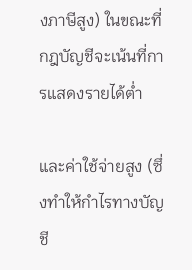งภาษีสูง) ในขณะที่กฎบัญชีจะเน้นที่การแสดงรายได้ต่ำ

และค่าใช้จ่ายสูง (ซึ่งทำให้กำไรทางบัญชี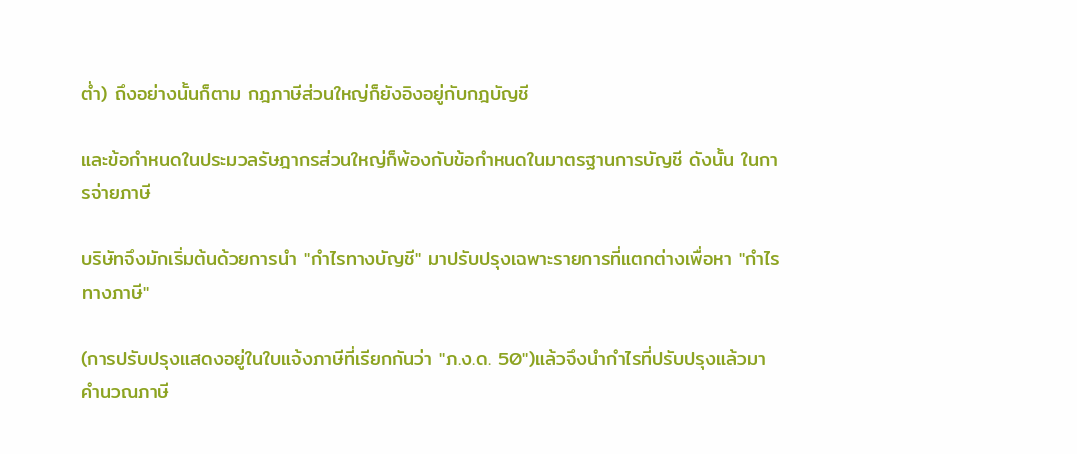ต่ำ) ถึงอย่างนั้นก็ตาม กฎภาษีส่วนใหญ่ก็ยังอิงอยู่กับกฎบัญชี

และข้อกำหนดในประมวลรัษฎากรส่วนใหญ่ก็พ้องกับข้อกำหนดในมาตรฐานการบัญชี ดังนั้น ในการจ่ายภาษี

บริษัทจึงมักเริ่มต้นด้วยการนำ "กำไรทางบัญชี" มาปรับปรุงเฉพาะรายการที่แตกต่างเพื่อหา "กำไรทางภาษี"

(การปรับปรุงแสดงอยู่ในใบแจ้งภาษีที่เรียกกันว่า "ภ.ง.ด. 50")แล้วจึงนำกำไรที่ปรับปรุงแล้วมาคำนวณภาษี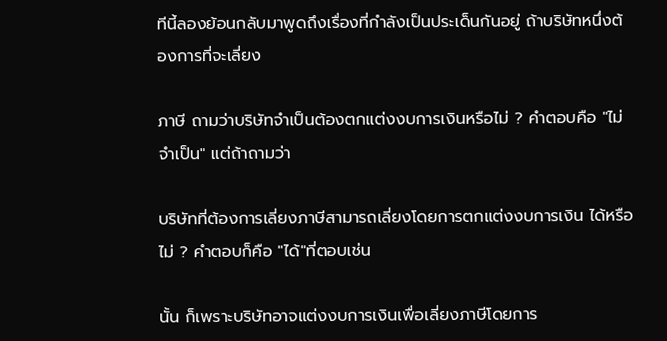ทีนี้ลองย้อนกลับมาพูดถึงเรื่องที่กำลังเป็นประเด็นกันอยู่ ถ้าบริษัทหนึ่งต้องการที่จะเลี่ยง

ภาษี ถามว่าบริษัทจำเป็นต้องตกแต่งงบการเงินหรือไม่ ? คำตอบคือ "ไม่จำเป็น" แต่ถ้าถามว่า

บริษัทที่ต้องการเลี่ยงภาษีสามารถเลี่ยงโดยการตกแต่งงบการเงิน ได้หรือไม่ ? คำตอบก็คือ "ได้"ที่ตอบเช่น

นั้น ก็เพราะบริษัทอาจแต่งงบการเงินเพื่อเลี่ยงภาษีโดยการ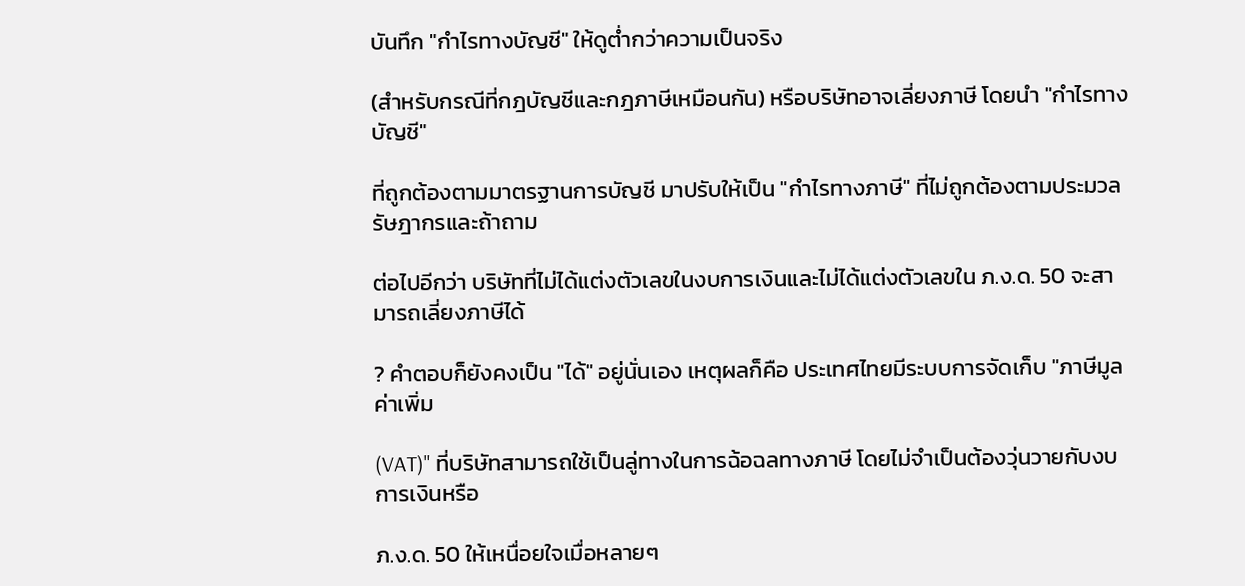บันทึก "กำไรทางบัญชี" ให้ดูต่ำกว่าความเป็นจริง

(สำหรับกรณีที่กฎบัญชีและกฎภาษีเหมือนกัน) หรือบริษัทอาจเลี่ยงภาษี โดยนำ "กำไรทางบัญชี"

ที่ถูกต้องตามมาตรฐานการบัญชี มาปรับให้เป็น "กำไรทางภาษี" ที่ไม่ถูกต้องตามประมวลรัษฎากรและถ้าถาม

ต่อไปอีกว่า บริษัทที่ไม่ได้แต่งตัวเลขในงบการเงินและไม่ได้แต่งตัวเลขใน ภ.ง.ด. 50 จะสามารถเลี่ยงภาษีได้

? คำตอบก็ยังคงเป็น "ได้" อยู่นั่นเอง เหตุผลก็คือ ประเทศไทยมีระบบการจัดเก็บ "ภาษีมูลค่าเพิ่ม

(VAT)" ที่บริษัทสามารถใช้เป็นลู่ทางในการฉ้อฉลทางภาษี โดยไม่จำเป็นต้องวุ่นวายกับงบการเงินหรือ

ภ.ง.ด. 50 ให้เหนื่อยใจเมื่อหลายๆ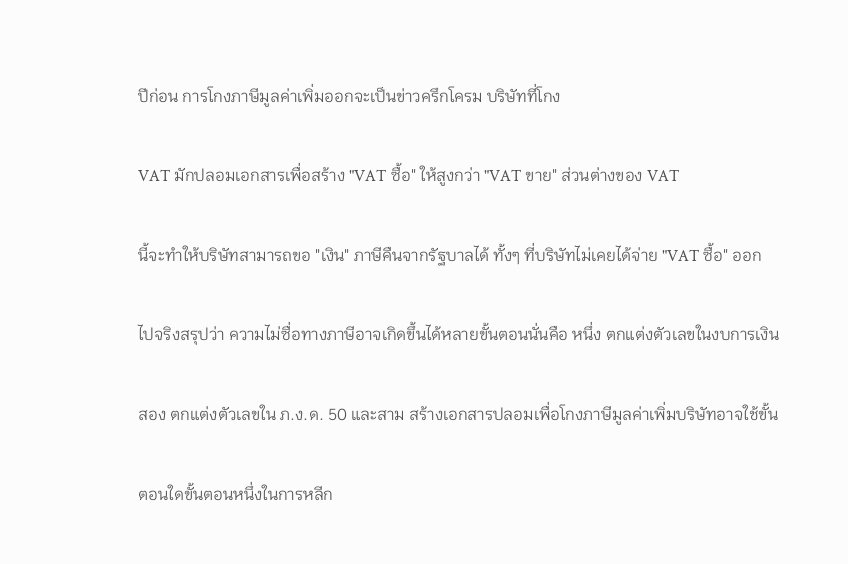ปีก่อน การโกงภาษีมูลค่าเพิ่มออกจะเป็นข่าวครึกโครม บริษัทที่โกง

VAT มักปลอมเอกสารเพื่อสร้าง "VAT ซื้อ" ให้สูงกว่า "VAT ขาย" ส่วนต่างของ VAT

นี้จะทำให้บริษัทสามารถขอ "เงิน" ภาษีคืนจากรัฐบาลได้ ทั้งๆ ที่บริษัทไม่เคยได้จ่าย "VAT ซื้อ" ออก

ไปจริงสรุปว่า ความไม่ซื่อทางภาษีอาจเกิดขึ้นได้หลายขั้นตอนนั่นคือ หนึ่ง ตกแต่งตัวเลขในงบการเงิน

สอง ตกแต่งตัวเลขใน ภ.ง.ด. 50 และสาม สร้างเอกสารปลอมเพื่อโกงภาษีมูลค่าเพิ่มบริษัทอาจใช้ขั้น

ตอนใดขั้นตอนหนึ่งในการหลีก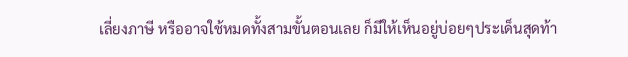เลี่ยงภาษี หรืออาจใช้หมดทั้งสามขั้นตอนเลย ก็มีให้เห็นอยู่บ่อยๆประเด็นสุดท้า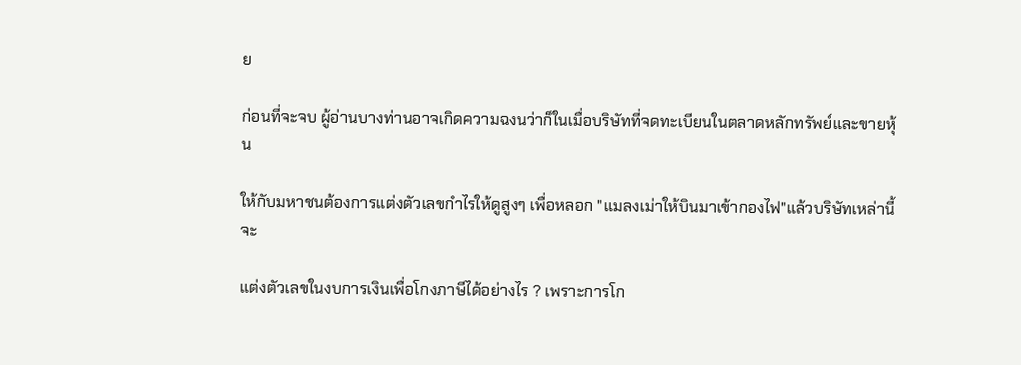ย

ก่อนที่จะจบ ผู้อ่านบางท่านอาจเกิดความฉงนว่าก็ในเมื่อบริษัทที่จดทะเบียนในตลาดหลักทรัพย์และขายหุ้น

ให้กับมหาชนต้องการแต่งตัวเลขกำไรให้ดูสูงๆ เพื่อหลอก "แมลงเม่าให้บินมาเข้ากองไฟ"แล้วบริษัทเหล่านี้จะ

แต่งตัวเลขในงบการเงินเพื่อโกงภาษีได้อย่างไร ? เพราะการโก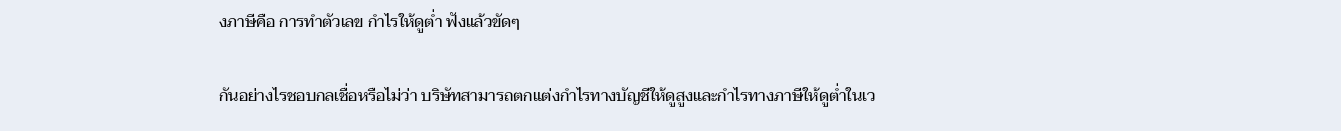งภาษีคือ การทำตัวเลข กำไรให้ดูต่ำ ฟังแล้วขัดๆ

กันอย่างไรชอบกลเชื่อหรือไม่ว่า บริษัทสามารถตกแต่งกำไรทางบัญชีให้ดูสูงและกำไรทางภาษีให้ดูต่ำในเว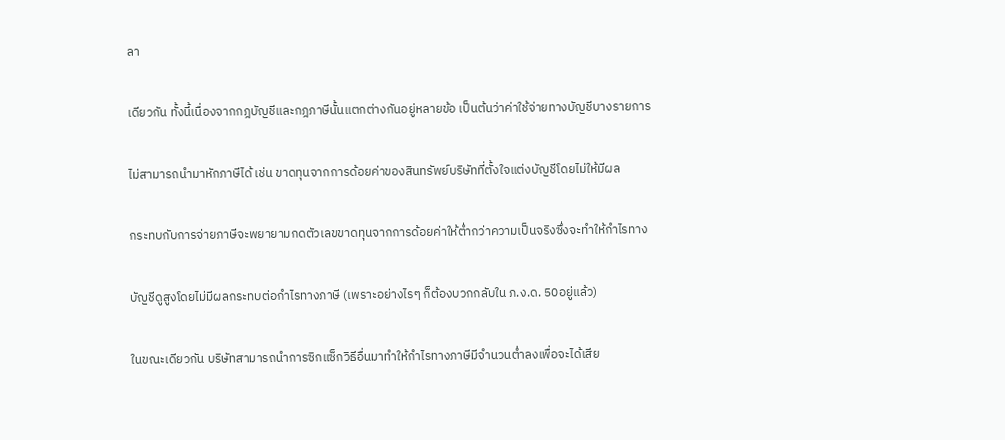ลา

เดียวกัน ทั้งนี้เนื่องจากกฎบัญชีและกฎภาษีนั้นแตกต่างกันอยู่หลายข้อ เป็นต้นว่าค่าใช้จ่ายทางบัญชีบางรายการ

ไม่สามารถนำมาหักภาษีได้ เช่น ขาดทุนจากการด้อยค่าของสินทรัพย์บริษัทที่ตั้งใจแต่งบัญชีโดยไม่ให้มีผล

กระทบกับการจ่ายภาษีจะพยายามกดตัวเลขขาดทุนจากการด้อยค่าให้ต่ำกว่าความเป็นจริงซึ่งจะทำให้กำไรทาง

บัญชีดูสูงโดยไม่มีผลกระทบต่อกำไรทางภาษี (เพราะอย่างไรๆ ก็ต้องบวกกลับใน ภ.ง.ด. 50อยู่แล้ว)

ในขณะเดียวกัน บริษัทสามารถนำการซิกแซ็กวิธีอื่นมาทำให้กำไรทางภาษีมีจำนวนต่ำลงเพื่อจะได้เสีย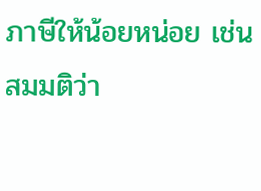ภาษีให้น้อยหน่อย เช่น สมมติว่า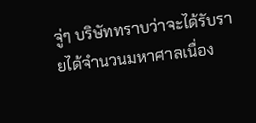จู่ๆ บริษัททราบว่าจะได้รับรายได้จำนวนมหาศาลเนื่อง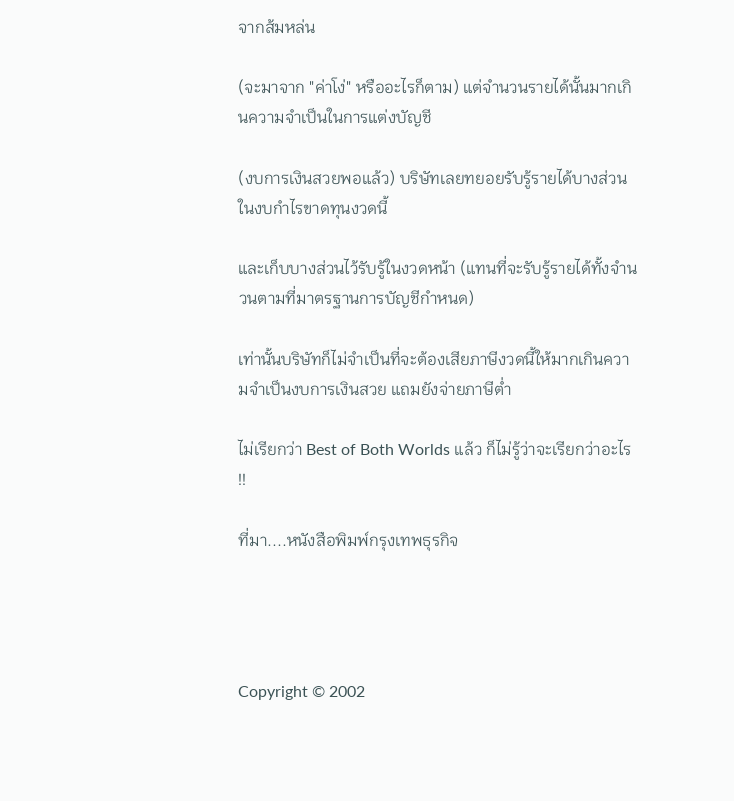จากส้มหล่น

(จะมาจาก "ค่าโง่" หรืออะไรก็ตาม) แต่จำนวนรายได้นั้นมากเกินความจำเป็นในการแต่งบัญชี

(งบการเงินสวยพอแล้ว) บริษัทเลยทยอยรับรู้รายได้บางส่วนในงบกำไรขาดทุนงวดนี้

และเก็บบางส่วนไว้รับรู้ในงวดหน้า (แทนที่จะรับรู้รายได้ทั้งจำนวนตามที่มาตรฐานการบัญชีกำหนด)

เท่านั้นบริษัทก็ไม่จำเป็นที่จะต้องเสียภาษีงวดนี้ให้มากเกินความจำเป็นงบการเงินสวย แถมยังจ่ายภาษีต่ำ

ไม่เรียกว่า Best of Both Worlds แล้ว ก็ไม่รู้ว่าจะเรียกว่าอะไร !!

ที่มา....หนังสือพิมพ์กรุงเทพธุรกิจ




Copyright © 2002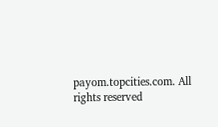payom.topcities.com. All rights reserved